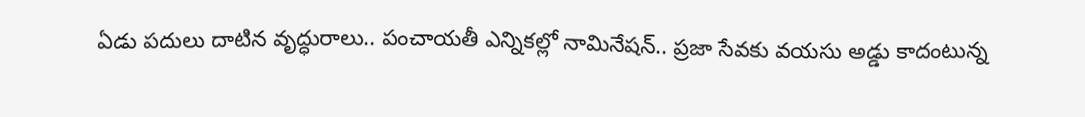ఏడు పదులు దాటిన వృద్ధురాలు.. పంచాయతీ ఎన్నికల్లో నామినేషన్‌.. ప్రజా సేవకు వయసు అడ్డు కాదంటున్న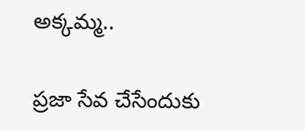అక్కమ్మ..

ప్రజా సేవ చేసేందుకు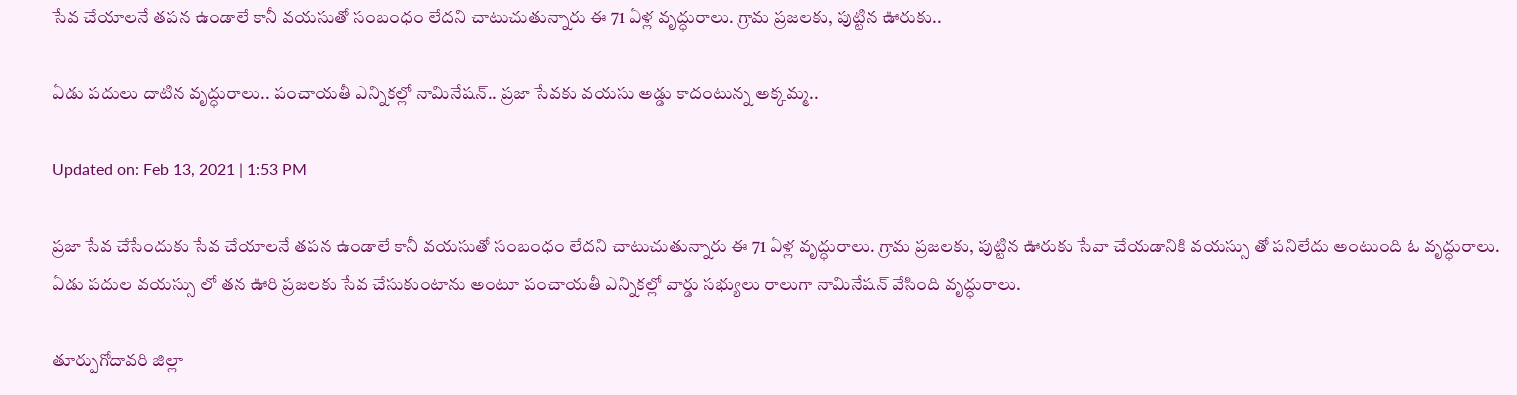సేవ చేయాలనే తపన ఉండాలే కానీ వయసుతో సంబంధం లేదని చాటుచుతున్నారు ఈ 71 ఏళ్ల వృద్ధురాలు. గ్రామ ప్రజలకు, పుట్టిన ఊరుకు..

ఏడు పదులు దాటిన వృద్ధురాలు.. పంచాయతీ ఎన్నికల్లో నామినేషన్‌.. ప్రజా సేవకు వయసు అడ్డు కాదంటున్న అక్కమ్మ..

Updated on: Feb 13, 2021 | 1:53 PM

ప్రజా సేవ చేసేందుకు సేవ చేయాలనే తపన ఉండాలే కానీ వయసుతో సంబంధం లేదని చాటుచుతున్నారు ఈ 71 ఏళ్ల వృద్ధురాలు. గ్రామ ప్రజలకు, పుట్టిన ఊరుకు సేవా చేయడానికి వయస్సు తో పనిలేదు అంటుంది ఓ వృద్ధురాలు. ఏడు పదుల వయస్సు లో తన ఊరి ప్రజలకు సేవ చేసుకుంటాను అంటూ పంచాయతీ ఎన్నికల్లో వార్డు సభ్యులు రాలుగా నామినేషన్ వేసింది వృద్ధురాలు.

తూర్పుగోదావరి జిల్లా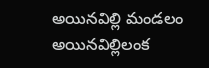అయినవిల్లి మండలం అయినవిల్లిలంక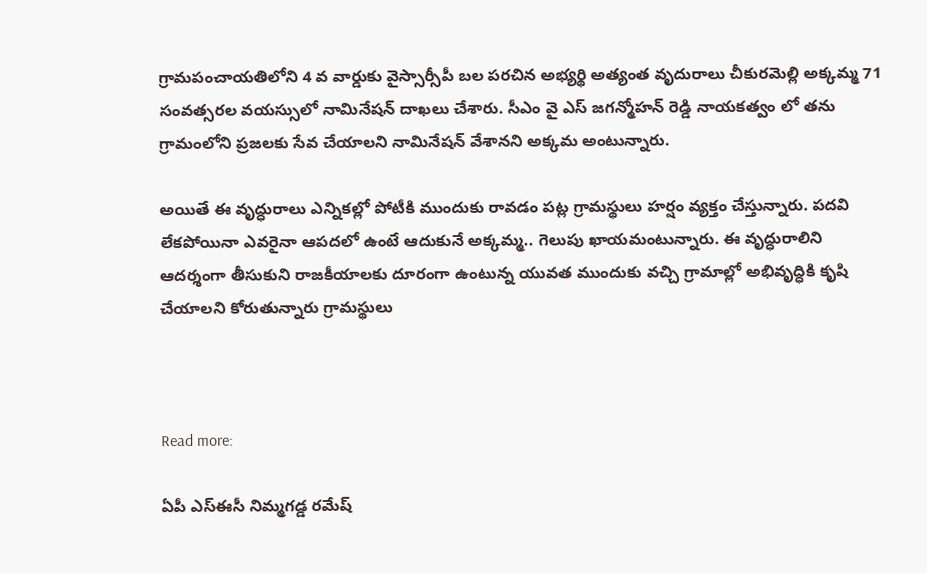గ్రామపంచాయతిలోని 4 వ వార్డుకు వైస్సార్సీపీ బల పరచిన అభ్యర్థి అత్యంత వృదురాలు చీకురమెల్లి అక్కమ్మ 71 సంవత్సరల వయస్సులో నామినేషన్ దాఖలు చేశారు. సీఎం వై ఎస్ జగన్మోహన్ రెడ్డి నాయకత్వం లో తను గ్రామంలోని ప్రజలకు సేవ చేయాలని నామినేషన్ వేశానని అక్కమ అంటున్నారు.

అయితే ఈ వృద్ధురాలు ఎన్నికల్లో పోటీకి ముందుకు రావడం పట్ల గ్రామస్థులు హర్షం వ్యక్తం చేస్తున్నారు. పదవి లేకపోయినా ఎవరైనా ఆపదలో ఉంటే ఆదుకునే అక్కమ్మ.. గెలుపు ఖాయమంటున్నారు. ఈ వృద్ధురాలిని ఆదర్శంగా తీసుకుని రాజకీయాలకు దూరంగా ఉంటున్న యువత ముందుకు వచ్చి గ్రామాల్లో అభివృద్ధికి కృషి చేయాలని కోరుతున్నారు గ్రామస్థులు



Read more:

ఏపీ ఎస్‌ఈసీ నిమ్మగడ్డ రమేష్‌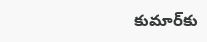కుమార్‌కు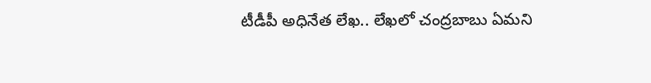టీడీపీ అధినేత లేఖ.. లేఖలో చంద్రబాబు ఏమని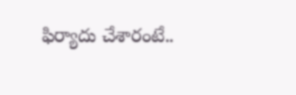ఫిర్యాదు చేశారంటే..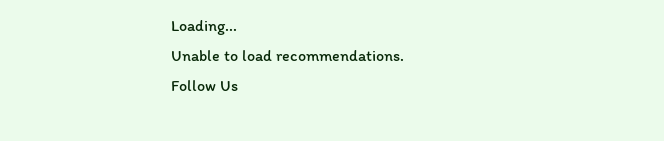Loading...
Unable to load recommendations.
Follow Us